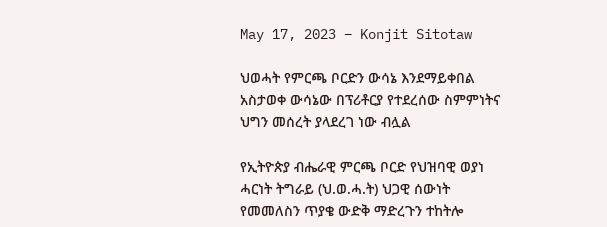May 17, 2023 – Konjit Sitotaw

ህወሓት የምርጫ ቦርድን ውሳኔ እንደማይቀበል አስታወቀ ውሳኔው በፕሪቶርያ የተደረሰው ስምምነትና ህግን መሰረት ያላደረገ ነው ብሏል

የኢትዮጵያ ብሔራዊ ምርጫ ቦርድ የህዝባዊ ወያነ ሓርነት ትግራይ (ህ.ወ.ሓ.ት) ህጋዊ ሰውነት የመመለስን ጥያቄ ውድቅ ማድረጉን ተከትሎ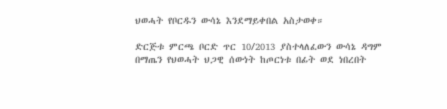ህወሓት የቦርዱን ውሳኔ እንደማይቀበል አስታወቀ።

ድርጅቱ ምርጫ ቦርድ ጥር 10/2013 ያስተላለፈውን ውሳኔ ዳግም በማጤን የህወሓት ህጋዊ ሰውነት ከጦርነቱ በፊት ወደ ነበረበት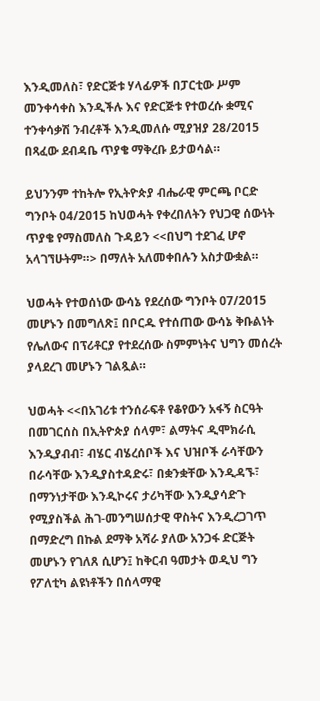እንዲመለስ፣ የድርጅቱ ሃላፊዎች በፓርቲው ሥም መንቀሳቀስ እንዲችሉ እና የድርጅቱ የተወረሱ ቋሚና ተንቀሳቃሽ ንብረቶች እንዲመለሱ ሚያዝያ 28/2015 በጻፈው ደብዳቤ ጥያቄ ማቅረቡ ይታወሳል።

ይህንንም ተከትሎ የኢትዮጵያ ብሔራዊ ምርጫ ቦርድ ግንቦት 04/2015 ከህወሓት የቀረበለትን የህጋዊ ሰውነት ጥያቄ የማስመለስ ጉዳይን <<በህግ ተደገፈ ሆኖ አላገኘሁትም።> በማለት አለመቀበሉን አስታውቋል።

ህወሓት የተወሰነው ውሳኔ የደረሰው ግንቦት 07/2015 መሆኑን በመግለጽ፤ በቦርዱ የተሰጠው ውሳኔ ቅቡልነት የሌለውና በፕሪቶርያ የተደረሰው ስምምነትና ህግን መሰረት ያላደረገ መሆኑን ገልጿል።

ህወሓት <<በአገሪቱ ተንሰራፍቶ የቆየውን አፋኝ ስርዓት በመገርሰስ በኢትዮጵያ ሰላም፣ ልማትና ዲሞክራሲ እንዲያብብ፣ ብሄር ብሄረሰቦች እና ህዝቦች ራሳቸውን በራሳቸው እንዲያስተዳድሩ፣ በቋንቋቸው እንዲዳኙ፣ በማንነታቸው እንዲኮሩና ታሪካቸው እንዲያሳድጉ የሚያስችል ሕገ-መንግሠሰታዊ ዋስትና እንዲረጋገጥ በማድረግ በኩል ደማቅ አሻራ ያለው አንጋፋ ድርጅት መሆኑን የገለጸ ሲሆን፤ ከቅርብ ዓመታት ወዲህ ግን የፖለቲካ ልዩነቶችን በሰላማዊ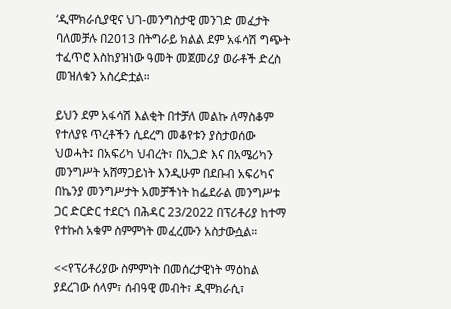‘ዲሞክራሲያዊና ህገ-መንግስታዊ መንገድ መፈታት ባለመቻሉ በ2013 በትግራይ ክልል ደም አፋሳሽ ግጭት ተፈጥሮ እስከያዝነው ዓመት መጀመሪያ ወራቶች ድረስ መዝለቁን አስረድቷል።

ይህን ደም አፋሳሽ እልቂት በተቻለ መልኩ ለማስቆም የተለያዩ ጥረቶችን ሲደረግ መቆየቱን ያስታወሰው ህወሓት፤ በአፍሪካ ህብረት፣ በኢጋድ እና በአሜሪካን መንግሥት አሸማጋይነት እንዲሁም በደቡብ አፍሪካና በኬንያ መንግሥታት አመቻችነት ከፌደራል መንግሥቱ ጋር ድርድር ተደርጎ በሕዳር 23/2022 በፕሪቶሪያ ከተማ የተኩስ አቁም ስምምነት መፈረሙን አስታውሷል።

<<የፕሪቶሪያው ስምምነት በመሰረታዊነት ማዕከል ያደረገው ሰላም፣ ሰብዓዊ መብት፣ ዲሞክራሲ፣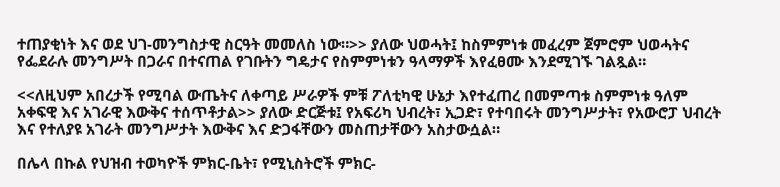ተጠያቂነት እና ወደ ህገ-መንግስታዊ ስርዓት መመለስ ነው።>> ያለው ህወሓት፤ ከስምምነቱ መፈረም ጀምሮም ህወሓትና የፌደራሉ መንግሥት በጋራና በተናጠል የገቡትን ግዴታና የስምምነቱን ዓላማዎች እየፈፀሙ እንደሚገኙ ገልጿል።

<<ለዚህም አበረታች የሚባል ውጤትና ለቀጣይ ሥራዎች ምቹ ፖለቲካዊ ሁኔታ እየተፈጠረ በመምጣቱ ስምምነቱ ዓለም አቀፍዊ እና አገራዊ እውቅና ተሰጥቶታል>> ያለው ድርጅቱ፤ የአፍሪካ ህብረት፣ ኢጋድ፣ የተባበሩት መንግሥታት፣ የአውሮፓ ህብረት እና የተለያዩ አገራት መንግሥታት እውቅና እና ድጋፋቸውን መስጠታቸውን አስታውሷል።

በሌላ በኩል የህዝብ ተወካዮች ምክር-ቤት፣ የሚኒስትሮች ምክር-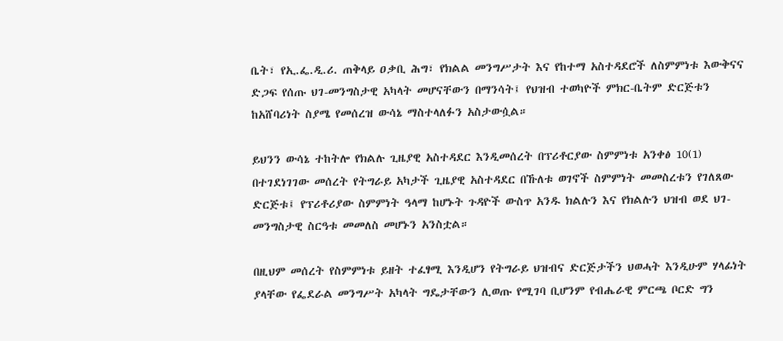ቤት፣ የኢ.ፌ.ዲ.ሪ. ጠቅላይ ዐቃቢ ሕግ፣ የክልል መንግሥታት እና የከተማ አስተዳደሮች ለስምምነቱ እውቅናና ድጋፍ የሰጡ ህገ-መንግስታዊ አካላት መሆናቸውን በማንሳት፤ የህዝብ ተወካዮች ምክር-ቤትም ድርጅቱን ከአሸባሪነት ስያሜ የመሰረዝ ውሳኔ ማስተላለፉን አስታውሷል።

ይህንን ውሳኔ ተከትሎ የክልሉ ጊዜያዊ አስተዳደር እንዲመሰረት በፕሪቶርያው ስምምነቱ አንቀፅ 10(1) በተገደነገገው መሰረት የትግራይ አካታች ጊዜያዊ አስተዳደር በኹለቱ ወገኖች ስምምነት መመስረቱን የገለጸው ድርጅቱ፤ የፕሪቶሪያው ስምምነት ዓላማ ከሆኑት ጉዳዮች ውስጥ አንዱ ክልሉን እና የክልሉን ህዝብ ወደ ህገ-መንግስታዊ ስርዓቱ መመለስ መሆኑን አንስቷል።

በዚህም መሰረት የስምምነቱ ይዘት ተፈፃሚ እንዲሆን የትግራይ ህዝብና ድርጅታችን ህወሓት እንዲሁም ሃላፊነት ያላቸው የፌደራል መንግሥት አካላት ግዴታቸውን ሊወጡ የሚገባ ቢሆንም የብሔራዊ ምርጫ ቦርድ ግን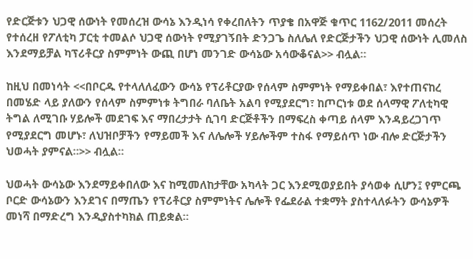የድርጅቱን ህጋዊ ሰውነት የመሰረዝ ውሳኔ እንዲነሳ የቀረበለትን ጥያቄ በአዋጅ ቁጥር 1162/2011 መሰረት የተሰረዘ የፖለቲካ ፓርቲ ተመልሶ ህጋዊ ሰውነት የሚያገኝበት ድንጋጌ ስለሌለ የድርጅታችን ህጋዊ ሰውነት ሊመለስ እንደማይቻል ካፕሪቶርያ ስምምነት ውጪ በሆነ መንገድ ውሳኔው አሳውቆናል>> ብሏል።

ከዚህ በመነሳት <<በቦርዱ የተላለለፈውን ውሳኔ የፕሪቶርያው የሰላም ስምምነት የማይቀበል፣ እየተጠናከረ በመሄድ ላይ ያለውን የሰላም ስምምነቱ ትግበራ ባለቤት አልባ የሚያደርግ፣ ከጦርነቱ ወደ ሰላማዊ ፖለቲካዊ ትግል ለሚገቡ ሃይሎች መደገፍ እና ማበረታታት ሲገባ ድርጅቶችን በማፍረስ ቀጣይ ሰላም እንዳይረጋገጥ የሚያደርግ መሆኑ፣ ለህዝቦቻችን የማይመች እና ለሌሎች ሃይሎችም ተስፋ የማይሰጥ ነው ብሎ ድርጅታችን ህወሓት ያምናል።>> ብሏል።

ህወሓት ውሳኔው እንደማይቀበለው እና ከሚመለከታቸው አካላት ጋር እንደሚወያይበት ያሳወቀ ሲሆን፤ የምርጫ ቦርድ ውሳኔውን እንደገና በማጤን የፕሪቶርያ ስምምነትና ሌሎች የፌደራል ተቋማት ያስተላለፉትን ውሳኔዎች መነሻ በማድረግ እንዲያስተካክል ጠይቋል።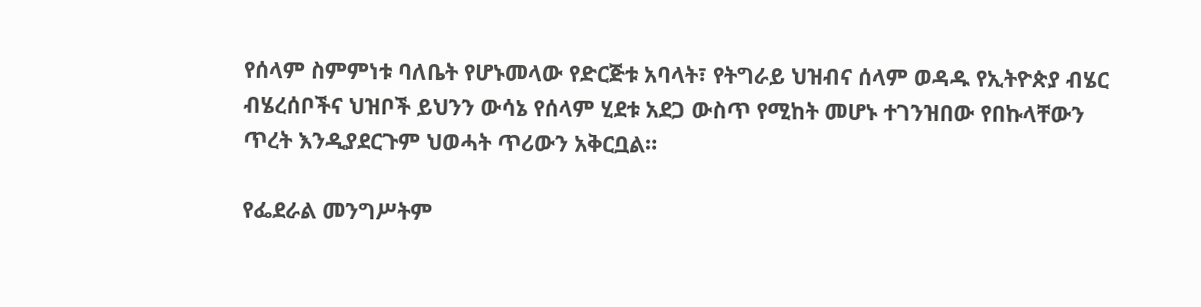የሰላም ስምምነቱ ባለቤት የሆኑመላው የድርጅቱ አባላት፣ የትግራይ ህዝብና ሰላም ወዳዱ የኢትዮጵያ ብሄር ብሄረሰቦችና ህዝቦች ይህንን ውሳኔ የሰላም ሂደቱ አደጋ ውስጥ የሚከት መሆኑ ተገንዝበው የበኩላቸውን ጥረት እንዲያደርጉም ህወሓት ጥሪውን አቅርቧል።

የፌደራል መንግሥትም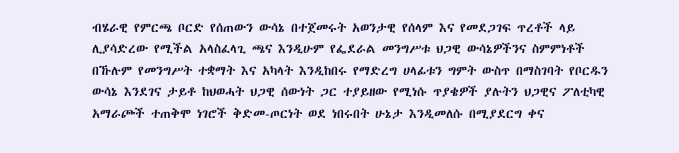ብሄራዊ የምርጫ ቦርድ የሰጠውን ውሳኔ በተጀመሩት አወንታዊ የሰላም እና የመደጋገፍ ጥረቶች ላይ ሊያሳድረው የሚችል አላስፈላጊ ጫና እንዲሁም የፌደራል መንግሥቱ ህጋዊ ውሳኔዎችንና ስምምነቶች በኹሉም የመንግሥት ተቋማት እና አካላት እንዲከበሩ የማድረግ ሀላፊቱን ግምት ውስጥ በማስገባት የቦርዱን ውሳኔ እንደገና ታይቶ ከህወሓት ህጋዊ ሰውነት ጋር ተያይዘው የሚነሱ ጥያቄዎች ያሉትን ህጋዊና ፖለቲካዊ አማራጮች ተጠቅሞ ነገሮች ቅድመ-ጦርነት ወደ ነበሩበት ሁኔታ እንዲመለሱ በሚያደርግ ቀና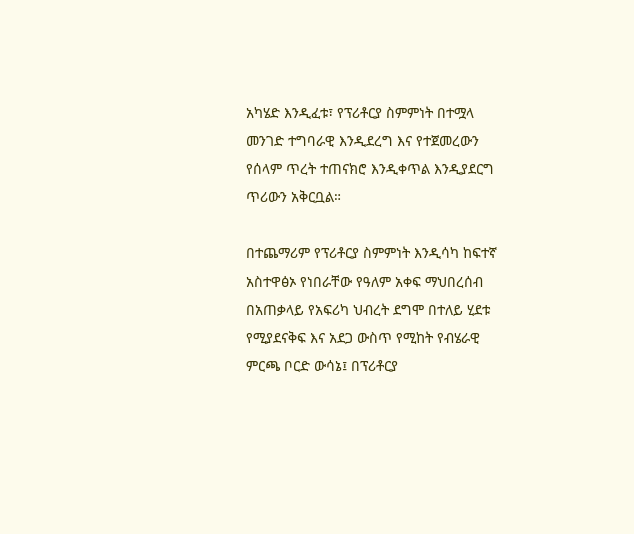አካሄድ እንዲፈቱ፣ የፕሪቶርያ ስምምነት በተሟላ መንገድ ተግባራዊ እንዲደረግ እና የተጀመረውን የሰላም ጥረት ተጠናክሮ እንዲቀጥል እንዲያደርግ ጥሪውን አቅርቧል።

በተጨማሪም የፕሪቶርያ ስምምነት እንዲሳካ ከፍተኛ አስተዋፅኦ የነበራቸው የዓለም አቀፍ ማህበረሰብ በአጠቃላይ የአፍሪካ ህብረት ደግሞ በተለይ ሂደቱ የሚያደናቅፍ እና አደጋ ውስጥ የሚከት የብሄራዊ ምርጫ ቦርድ ውሳኔ፤ በፕሪቶርያ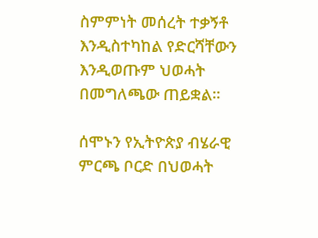ስምምነት መሰረት ተቃኝቶ እንዲስተካከል የድርሻቸውን እንዲወጡም ህወሓት በመግለጫው ጠይቋል።

ሰሞኑን የኢትዮጵያ ብሄራዊ ምርጫ ቦርድ በህወሓት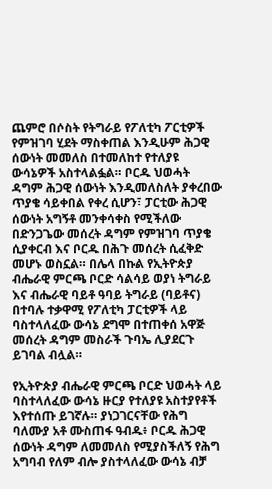ጨምሮ በሶስት የትግራይ የፖለቲካ ፖርቲዎች የምዝገባ ሂደት ማስቀጠል እንዲሁም ሕጋዊ ሰውነት መመለስ በተመለከተ የተለያዩ ውሳኔዎች አስተላልፏል። ቦርዱ ህወሓት ዳግም ሕጋዊ ሰውነት እንዲመለስለት ያቀረበው ጥያቄ ሳይቀበል የቀረ ሲሆን፣ ፓርቲው ሕጋዊ ሰውነት አግኝቶ መንቀሳቀስ የሚችለው በድንጋጌው መሰረት ዳግም የምዝገባ ጥያቄ ሲያቀርብ እና ቦርዱ በሕጉ መሰረት ሲፈቅድ መሆኑ ወስኗል። በሌላ በኩል የኢትዮጵያ ብሔራዊ ምርጫ ቦርድ ሳልሳይ ወያነ ትግራይ እና ብሔራዊ ባይቶ ዓባይ ትግራይ (ባይቶና) በተባሉ ተቃዋሚ የፖለቲካ ፓርቲዎች ላይ ባስተላለፈው ውሳኔ ደግሞ በተጠቀሰ አዋጅ መሰረት ዳግም መስራች ጉባኤ ሊያደርጉ ይገባል ብሏል።

የኢትዮጵያ ብሔራዊ ምርጫ ቦርድ ህወሓት ላይ ባስተላለፈው ውሳኔ ዙርያ የተለያዩ አስተያየቶች እየተሰጡ ይገኛሉ። ያነጋገርናቸው የሕግ ባለሙያ አቶ ሙስጠፋ ዓብዱ፥ ቦርዱ ሕጋዊ ሰውነት ዳግም ለመመለስ የሚያስችለኝ የሕግ አግባብ የለም ብሎ ያስተላለፈው ውሳኔ ብቻ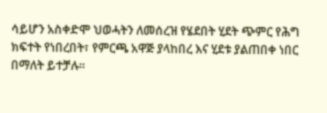ሳይሆን አስቀድሞ ህወሓትን ለመሰረዝ የሄደበት ሂደት ጭምር የሕግ ክፍተት የነበረበት፣ የምርጫ አዋጅ ያላከበረ እና ሂደቱ ያልጠበቀ ነበር በማለት ይተቻሉ።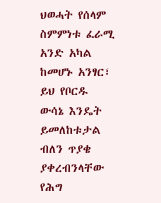ህወሓት የሰላም ስምምነቱ ፈራሚ አንድ አካል ከመሆኑ አንፃር፣ ይህ የቦርዱ ውሳኔ እንዴት ይመለከቱታል ብለን ጥያቄ ያቀረብንላቸው የሕግ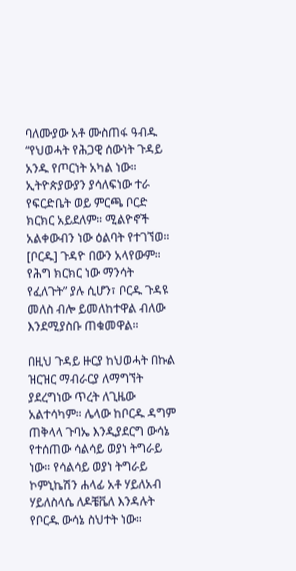ባለሙያው አቶ ሙስጠፋ ዓብዱ “የህወሓት የሕጋዊ ሰውነት ጉዳይ አንዱ የጦርነት አካል ነው። ኢትዮጵያውያን ያሳለፍነው ተራ የፍርድቤት ወይ ምርጫ ቦርድ ክርክር አይደለም። ሚልዮኖች አልቀውብን ነው ዕልባት የተገኘወ። [ቦርዱ] ጉዳዮ በውን አላየውም። የሕግ ክርክር ነው ማንሳት የፈለጉት” ያሉ ሲሆን፣ ቦርዱ ጉዳዩ መለስ ብሎ ይመለከተዋል ብለው እንደሚያስቡ ጠቁመዋል።

በዚህ ጉዳይ ዙርያ ከህወሓት በኩል ዝርዝር ማብራርያ ለማግኘት ያደረግነው ጥረት ለጊዜው አልተሳካም። ሌላው ከቦርዱ ዳግም ጠቅላላ ጉባኤ እንዲያደርግ ውሳኔ የተሰጠው ሳልሳይ ወያነ ትግራይ ነው። የሳልሳይ ወያነ ትግራይ ኮምኒኬሽን ሐላፊ አቶ ሃይለአብ ሃይለስላሴ ለዶቼቬለ እንዳሉት የቦርዱ ውሳኔ ስህተት ነው።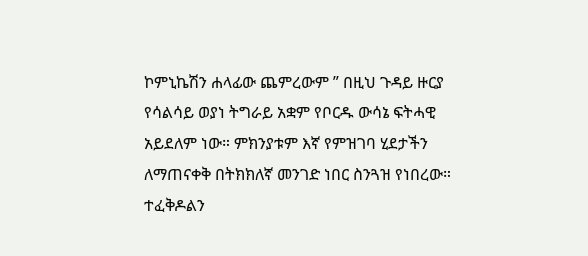ኮምኒኬሽን ሐላፊው ጨምረውም ” በዚህ ጉዳይ ዙርያ የሳልሳይ ወያነ ትግራይ አቋም የቦርዱ ውሳኔ ፍትሓዊ አይደለም ነው። ምክንያቱም እኛ የምዝገባ ሂደታችን ለማጠናቀቅ በትክክለኛ መንገድ ነበር ስንጓዝ የነበረው። ተፈቅዶልን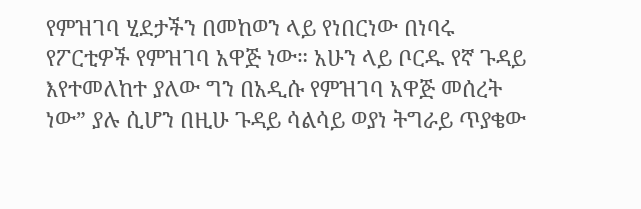የምዝገባ ሂደታችን በመከወን ላይ የነበርነው በነባሩ የፖርቲዎች የምዝገባ አዋጅ ነው። አሁን ላይ ቦርዱ የኛ ጉዳይ እየተመለከተ ያለው ግን በአዲሱ የምዝገባ አዋጅ መሰረት ነው” ያሉ ሲሆን በዚሁ ጉዳይ ሳልሳይ ወያነ ትግራይ ጥያቄው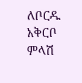ለቦርዱ አቅርቦ ምላሽ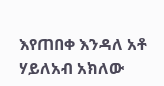እየጠበቀ እንዳለ አቶ ሃይለአብ አክለው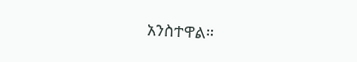አንስተዋል።